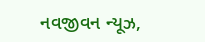નવજીવન ન્યૂઝ,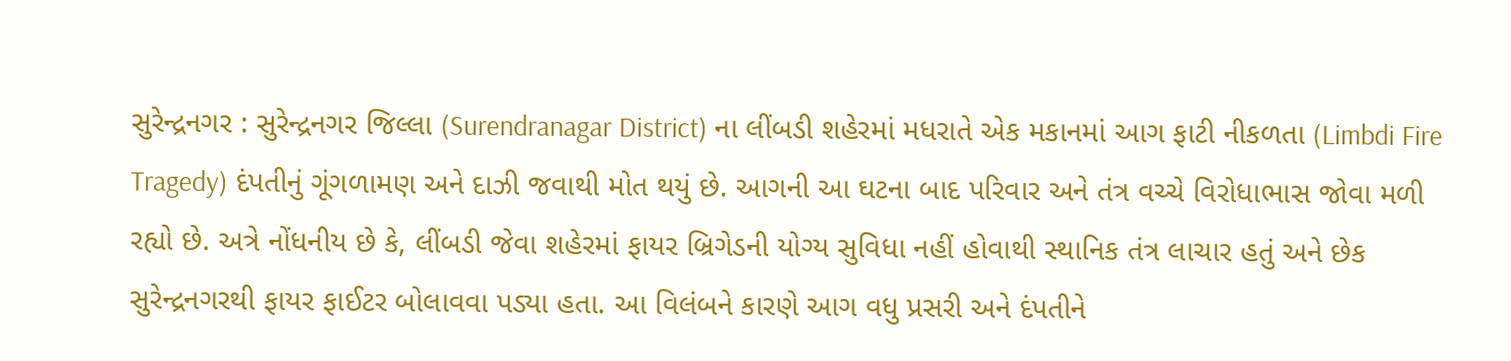સુરેન્દ્રનગર : સુરેન્દ્રનગર જિલ્લા (Surendranagar District) ના લીંબડી શહેરમાં મધરાતે એક મકાનમાં આગ ફાટી નીકળતા (Limbdi Fire Tragedy) દંપતીનું ગૂંગળામણ અને દાઝી જવાથી મોત થયું છે. આગની આ ઘટના બાદ પરિવાર અને તંત્ર વચ્ચે વિરોધાભાસ જોવા મળી રહ્યો છે. અત્રે નોંધનીય છે કે, લીંબડી જેવા શહેરમાં ફાયર બ્રિગેડની યોગ્ય સુવિધા નહીં હોવાથી સ્થાનિક તંત્ર લાચાર હતું અને છેક સુરેન્દ્રનગરથી ફાયર ફાઈટર બોલાવવા પડ્યા હતા. આ વિલંબને કારણે આગ વધુ પ્રસરી અને દંપતીને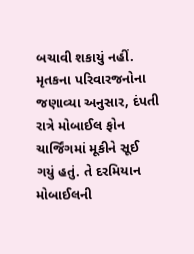બચાવી શકાયું નહીં.
મૃતકના પરિવારજનોના જણાવ્યા અનુસાર, દંપતી રાત્રે મોબાઈલ ફોન ચાર્જિંગમાં મૂકીને સૂઈ ગયું હતું. તે દરમિયાન મોબાઈલની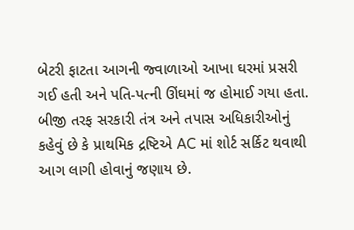બેટરી ફાટતા આગની જ્વાળાઓ આખા ઘરમાં પ્રસરી ગઈ હતી અને પતિ-પત્ની ઊંઘમાં જ હોમાઈ ગયા હતા. બીજી તરફ સરકારી તંત્ર અને તપાસ અધિકારીઓનું કહેવું છે કે પ્રાથમિક દ્રષ્ટિએ AC માં શોર્ટ સર્કિટ થવાથી આગ લાગી હોવાનું જણાય છે.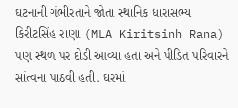ઘટનાની ગંભીરતાને જોતા સ્થાનિક ધારાસભ્ય કિરીટસિંહ રાણા (MLA Kiritsinh Rana) પણ સ્થળ પર દોડી આવ્યા હતા અને પીડિત પરિવારને સાંત્વના પાઠવી હતી. ઘરમાં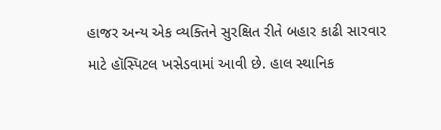હાજર અન્ય એક વ્યક્તિને સુરક્ષિત રીતે બહાર કાઢી સારવાર માટે હૉસ્પિટલ ખસેડવામાં આવી છે. હાલ સ્થાનિક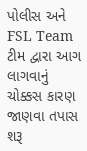પોલીસ અને FSL Team ટીમ દ્વારા આગ લાગવાનું ચોક્કસ કારણ જાણવા તપાસ શરૂ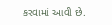કરવામાં આવી છે.